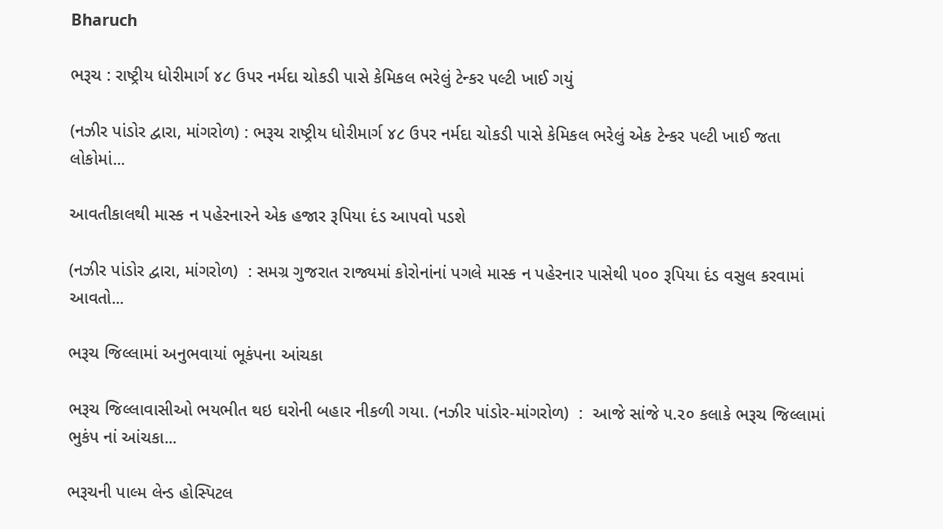Bharuch

ભરૂચ : રાષ્ટ્રીય ધોરીમાર્ગ ૪૮ ઉપર નર્મદા ચોકડી પાસે કેમિકલ ભરેલું ટેન્કર પલ્ટી ખાઈ ગયું

(નઝીર પાંડોર દ્વારા, માંગરોળ) : ભરૂચ રાષ્ટ્રીય ધોરીમાર્ગ ૪૮ ઉપર નર્મદા ચોકડી પાસે કેમિકલ ભરેલું એક ટેન્કર પલ્ટી ખાઈ જતા લોકોમાં...

આવતીકાલથી માસ્ક ન પહેરનારને એક હજાર રૂપિયા દંડ આપવો પડશે

(નઝીર પાંડોર દ્વારા, માંગરોળ)  : સમગ્ર ગુજરાત રાજ્યમાં કોરોનાંનાં પગલે માસ્ક ન પહેરનાર પાસેથી ૫૦૦ રૂપિયા દંડ વસુલ કરવામાં આવતો...

ભરૂચ જિલ્લામાં અનુભવાયાં ભૂકંપના આંચકા

ભરૂચ જિલ્લાવાસીઓ ભયભીત થઇ ઘરોની બહાર નીકળી ગયા. (નઝીર પાંડોર-માંગરોળ)  :  આજે સાંજે ૫.૨૦ કલાકે ભરૂચ જિલ્લામાં ભુકંપ નાં આંચકા...

ભરૂચની પાલ્મ લેન્ડ હોસ્પિટલ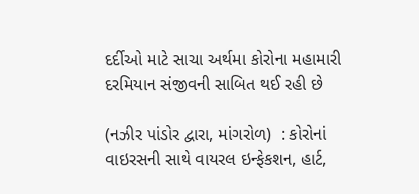દર્દીઓ માટે સાચા અર્થમા કોરોના મહામારી દરમિયાન સંજીવની સાબિત થઈ રહી છે

(નઝીર પાંડોર દ્વારા, માંગરોળ)  : કોરોનાં વાઇરસની સાથે વાયરલ ઇન્ફેકશન, હાર્ટ,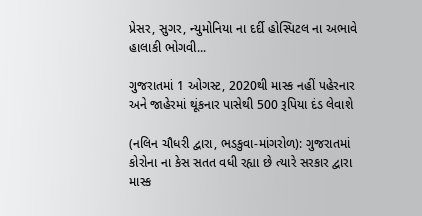પ્રેસર, સુગર, ન્યુમોનિયા ના દર્દી હોસ્પિટલ ના અભાવે હાલાકી ભોગવી...

ગુજરાતમાં 1 ઓગસ્ટ, 2020થી માસ્ક નહીં પહેરનાર અને જાહેરમાં થૂંકનાર પાસેથી 500 રૂપિયા દંડ લેવાશે

(નલિન ચૌધરી દ્વારા, ભડકુવા-માંગરોળ): ગુજરાતમાં કોરોના ના કેસ સતત વધી રહ્યા છે ત્યારે સરકાર દ્વારા માસ્ક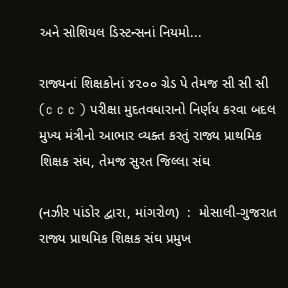અને સોશિયલ ડિસ્ટન્સનાં નિયમો...

રાજ્યનાં શિક્ષકોનાં ૪૨૦૦ ગ્રેડ પે તેમજ સી સી સી (c c c ) પરીક્ષા મુદતવધારાનો નિર્ણય કરવા બદલ મુખ્ય મંત્રીનો આભાર વ્યક્ત કરતું રાજ્ય પ્રાથમિક શિક્ષક સંઘ, તેમજ સુરત જિલ્લા સંઘ

(નઝીર પાંડોર દ્વારા, માંગરોળ)  :  મોસાલી-ગુજરાત રાજ્ય પ્રાથમિક શિક્ષક સંઘ પ્રમુખ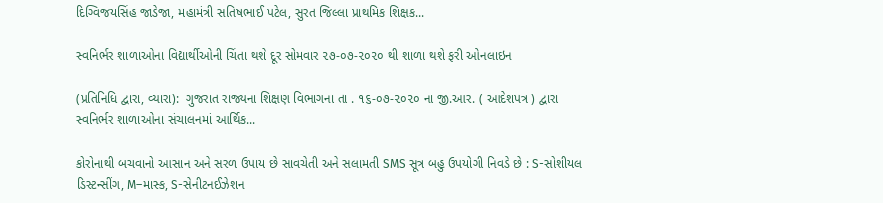દિગ્વિજયસિંહ જાડેજા, મહામંત્રી સતિષભાઈ પટેલ, સુરત જિલ્લા પ્રાથમિક શિક્ષક...

સ્વનિર્ભર શાળાઓના વિદ્યાર્થીઓની ચિંતા થશે દૂર સોમવાર ૨૭-૦૭-૨૦૨૦ થી શાળા થશે ફરી ઓનલાઇન

(પ્રતિનિધિ દ્વારા, વ્યારા):  ગુજરાત રાજ્યના શિક્ષણ વિભાગના તા . ૧૬-૦૭-૨૦૨૦ ના જી.આર. ( આદેશપત્ર ) દ્વારા સ્વનિર્ભર શાળાઓના સંચાલનમાં આર્થિક...

કોરોનાથી બચવાનો આસાન અને સરળ ઉપાય છે સાવચેતી અને સલામતી SMS સૂત્ર બહુ ઉપયોગી નિવડે છે : S-સોશીયલ ડિસ્ટન્સીંગ, M–માસ્ક, S-સેનીટનઈઝેશન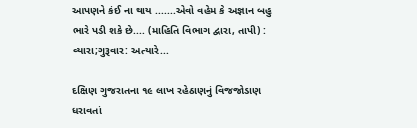આપણને કંઈ ના થાય .......એવો વહેમ કે અજ્ઞાન બહુ ભારે પડી શકે છે.... (માહિતિ વિભાગ દ્વારા, તાપી) :  વ્યારા;ગુરૂવાર: અત્યારે...

દક્ષિણ ગુજરાતના ૧૯ લાખ રહેઠાણનું વિજજોડાણ ધરાવતાં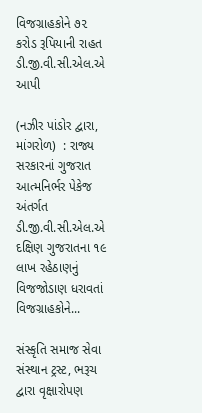વિજગ્રાહકોને ૭૨ કરોડ રૂપિયાની રાહત ડી.જી.વી.સી.એલ.એ આપી

(નઝીર પાંડોર દ્વારા, માંગરોળ)  : રાજ્ય સરકારનાં ગુજરાત આત્મનિર્ભર પેકેજ અંતર્ગત ડી.જી.વી.સી.એલ.એ  દક્ષિણ ગુજરાતના ૧૯ લાખ રહેઠાણનું વિજજોડાણ ધરાવતાં વિજગ્રાહકોને...

સંસ્કૃતિ સમાજ સેવા સંસ્થાન ટ્રસ્ટ, ભરૂચ દ્વારા વૃક્ષારોપણ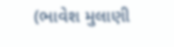(ભાવેશ મુલાણી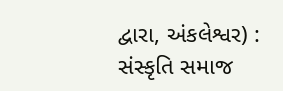દ્વારા, અંકલેશ્વર) : સંસ્કૃતિ સમાજ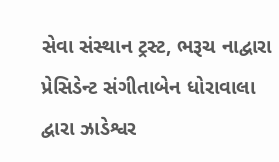સેવા સંસ્થાન ટ્રસ્ટ, ભરૂચ નાદ્વારા  પ્રેસિડેન્ટ સંગીતાબેન ધોરાવાલા દ્વારા ઝાડેશ્વર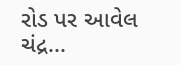રોડ પર આવેલ ચંદ્ર...